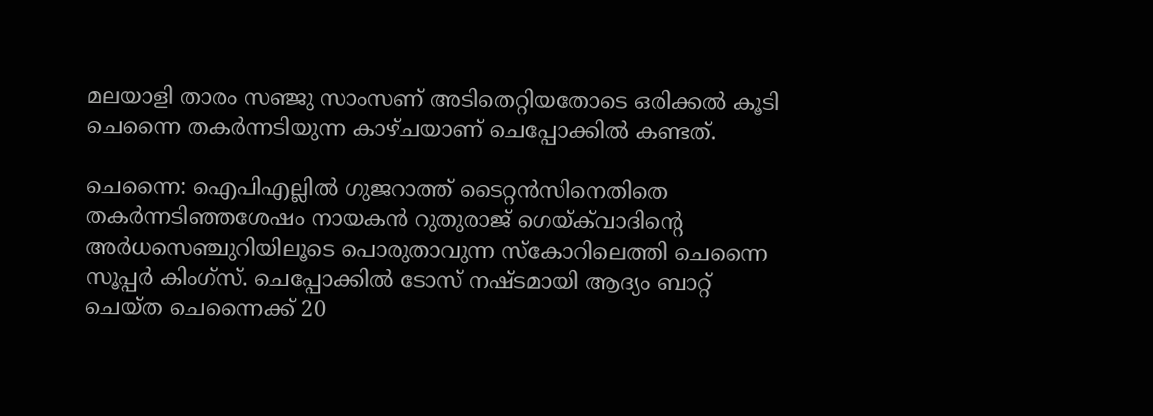മലയാളി താരം സഞ്ജു സാംസണ് അടിതെറ്റിയതോടെ ഒരിക്കല്‍ കൂടി ചെന്നൈ തകര്‍ന്നടിയുന്ന കാഴ്ചയാണ് ചെപ്പോക്കില്‍ കണ്ടത്.

ചെന്നൈ: ഐപിഎല്ലില്‍ ഗുജറാത്ത് ടൈറ്റന്‍സിനെതിതെ തകര്‍ന്നടിഞ്ഞശേഷം നായകന്‍ റുതുരാജ് ഗെയ്ക്‌വാദിന്‍റെ അര്‍ധസെഞ്ചുറിയിലൂടെ പൊരുതാവുന്ന സ്കോറിലെത്തി ചെന്നൈ സൂപ്പര്‍ കിംഗ്സ്. ചെപ്പോക്കില്‍ ടോസ് നഷ്ടമായി ആദ്യം ബാറ്റ് ചെയ്ത ചെന്നൈക്ക് 20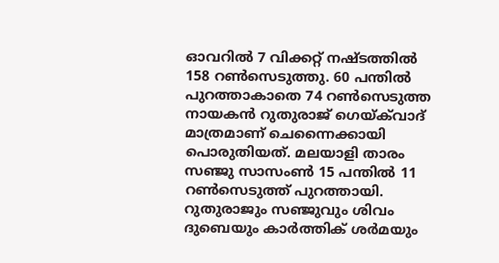ഓവറില്‍ 7 വിക്കറ്റ് നഷ്ടത്തില്‍ 158 റണ്‍സെടുത്തു. 60 പന്തില്‍ പുറത്താകാതെ 74 റണ്‍സെടുത്ത നായകന്‍ റുതുരാജ് ഗെയ്ക്‌വാദ് മാത്രമാണ് ചെന്നൈക്കായി പൊരുതിയത്. മലയാളി താരം സഞ്ജു സാസംണ്‍ 15 പന്തില്‍ 11 റണ്‍സെടുത്ത് പുറത്തായി. റുതുരാജും സഞ്ജുവും ശിവം ദുബെയും കാര്‍ത്തിക് ശര്‍മയും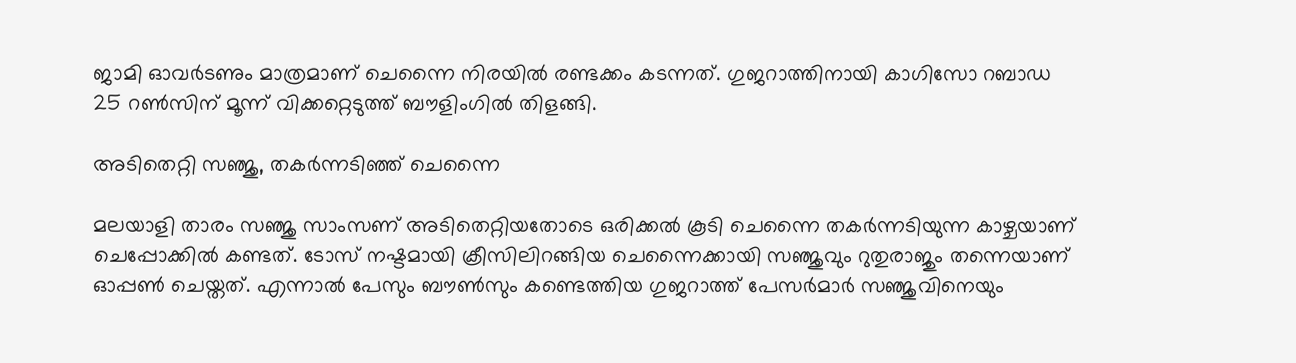ജാമി ഓവര്‍ടണും മാത്രമാണ് ചെന്നൈ നിരയില്‍ രണ്ടക്കം കടന്നത്. ഗുജറാത്തിനായി കാഗിസോ റബാഡ 25 റണ്‍സിന് മൂന്ന് വിക്കറ്റെടുത്ത് ബൗളിംഗില്‍ തിളങ്ങി.

അടിതെറ്റി സഞ്ജു, തകര്‍ന്നടിഞ്ഞ് ചെന്നൈ

മലയാളി താരം സഞ്ജു സാംസണ് അടിതെറ്റിയതോടെ ഒരിക്കല്‍ കൂടി ചെന്നൈ തകര്‍ന്നടിയുന്ന കാഴ്ചയാണ് ചെപ്പോക്കില്‍ കണ്ടത്. ടോസ് നഷ്ടമായി ക്രീസിലിറങ്ങിയ ചെന്നൈക്കായി സഞ്ജുവും റുതുരാജും തന്നെയാണ് ഓപ്പണ്‍ ചെയ്തത്. എന്നാല്‍ പേസും ബൗണ്‍സും കണ്ടെത്തിയ ഗുജറാത്ത് പേസര്‍മാര്‍ സഞ്ജുവിനെയും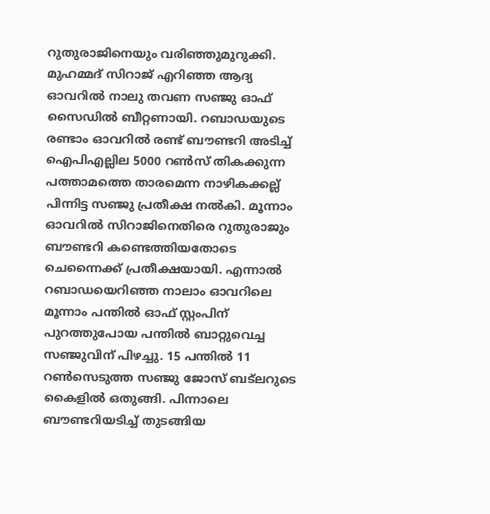റുതുരാജിനെയും വരിഞ്ഞുമുറുക്കി. മുഹമ്മദ് സിറാജ് എറിഞ്ഞ ആദ്യ ഓവറില്‍ നാലു തവണ സഞ്ജു ഓഫ് സൈഡില്‍ ബീറ്റണായി. റബാഡയുടെ രണ്ടാം ഓവറില്‍ രണ്ട് ബൗണ്ടറി അടിച്ച് ഐപിഎല്ലില‍ 5000 റണ്‍സ് തികക്കുന്ന പത്താമത്തെ താരമെന്ന നാഴികക്കല്ല് പിന്നിട്ട സഞ്ജു പ്രതീക്ഷ നല്‍കി. മൂന്നാം ഓവറില്‍ സിറാജിനെതിരെ റുതുരാജും ബൗണ്ടറി കണ്ടെത്തിയതോടെ ചെന്നൈക്ക് പ്രതീക്ഷയായി. എന്നാല്‍ റബാഡയെറിഞ്ഞ നാലാം ഓവറിലെ മൂന്നാം പന്തില്‍ ഓഫ് സ്റ്റംപിന് പുറത്തുപോയ പന്തില്‍ ബാറ്റുവെച്ച സഞ്ജുവിന് പിഴച്ചു. 15 പന്തില്‍ 11 റണ്‍സെടുത്ത സഞ്ജു ജോസ് ബട്‌ലറുടെ കൈളില്‍ ഒതുങ്ങി. പിന്നാലെ ബൗണ്ടറിയടിച്ച് തുടങ്ങിയ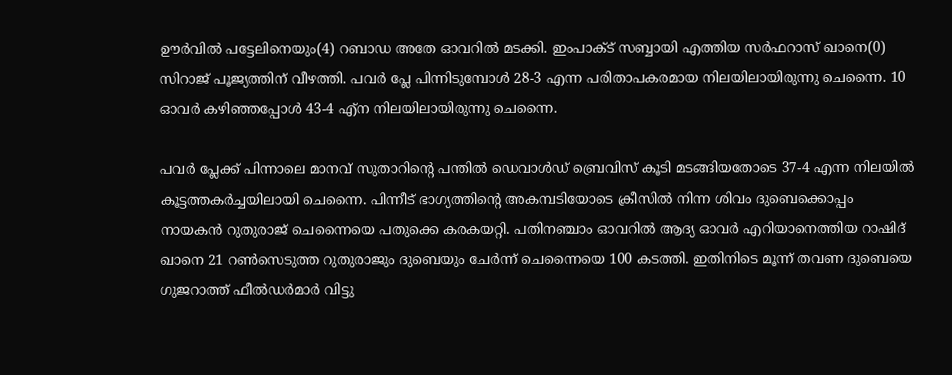ഊര്‍വില്‍ പട്ടേലിനെയും(4) റബാഡ അതേ ഓവറില്‍ മടക്കി. ഇംപാക്ട് സബ്ബായി എത്തിയ സര്‍ഫറാസ് ഖാനെ(0) സിറാജ് പൂജ്യത്തിന് വീഴത്തി. പവര്‍ പ്ലേ പിന്നിടുമ്പോള്‍ 28-3 എന്ന പരിതാപകരമായ നിലയിലായിരുന്നു ചെന്നൈ. 10 ഓവര്‍ കഴിഞ്ഞപ്പോള്‍ 43-4 എ്ന നിലയിലായിരുന്നു ചെന്നൈ.

പവര്‍ പ്ലേക്ക് പിന്നാലെ മാനവ് സുതാറിന്‍റെ പന്തില്‍ ഡെവാള്‍ഡ് ബ്രെവിസ് കൂടി മടങ്ങിയതോടെ 37-4 എന്ന നിലയില്‍ കൂട്ടത്തകര്‍ച്ചയിലായി ചെന്നൈ. പിന്നീട് ഭാഗ്യത്തിന്‍റെ അകമ്പടിയോടെ ക്രീസില്‍ നിന്ന ശിവം ദുബെക്കൊപ്പം നായകന്‍ റുതുരാജ് ചെന്നൈയെ പതുക്കെ കരകയറ്റി. പതിനഞ്ചാം ഓവറില്‍ ആദ്യ ഓവര്‍ എറിയാനെത്തിയ റാഷിദ് ഖാനെ 21 റണ്‍സെടുത്ത റുതുരാജും ദുബെയും ചേര്‍ന്ന് ചെന്നൈയെ 100 കടത്തി. ഇതിനിടെ മൂന്ന് തവണ ദുബെയെ ഗുജറാത്ത് ഫീല്‍ഡര്‍മാര്‍ വിട്ടു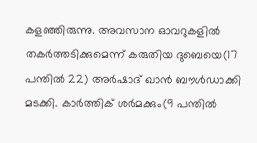കളഞ്ഞിരുന്നു. അവസാന ഓവറുകളില്‍ തകര്‍ത്തടിക്കുമെന്ന് കരുതിയ ദുബെയെ(17 പന്തില്‍ 22) അര്‍ഷാദ് ഖാന്‍ ബൗള്‍ഡാക്കി മടക്കി. കാര്‍ത്തിക് ശര്‍മക്കും(9 പന്തില്‍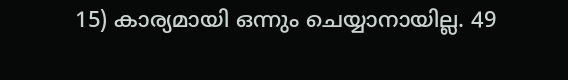15) കാര്യമായി ഒന്നും ചെയ്യാനായില്ല. 49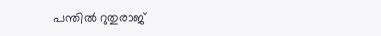പന്തില്‍ റുതുരാജ്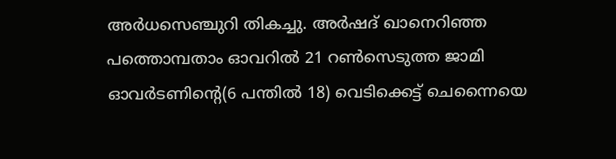അര്‍ധസെഞ്ചുറി തികച്ചു. അര്‍ഷദ് ഖാനെറിഞ്ഞ പത്തൊമ്പതാം ഓവറില്‍ 21 റണ്‍സെടുത്ത ജാമി ഓവര്‍ടണിന്‍റെ(6 പന്തില്‍ 18) വെടിക്കെട്ട് ചെന്നൈയെ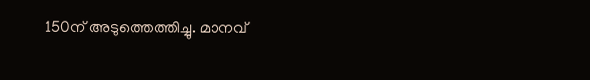150ന് അടുത്തെത്തിച്ചു. മാനവ്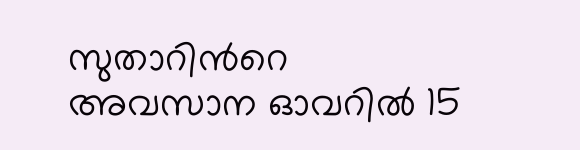സുതാറിന്‍റെ അവസാന ഓവറില്‍ 15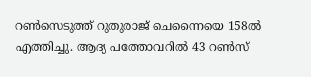റണ്‍സെടുത്ത് റുതുരാജ് ചെന്നൈയെ 158ല്‍ എത്തിച്ചു. ആദ്യ പത്തോവറില്‍ 43 റണ്‍സ്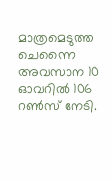മാത്രമെടുത്ത ചെന്നൈ അവസാന 10 ഓവറില്‍ 106 റൺസ് നേടി.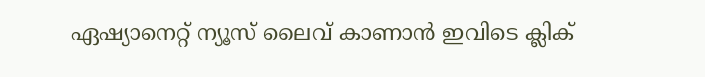ഏഷ്യാനെറ്റ് ന്യൂസ് ലൈവ് കാണാന്‍ ഇവിടെ ക്ലിക്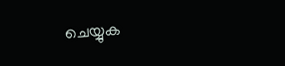ചെയ്യുക